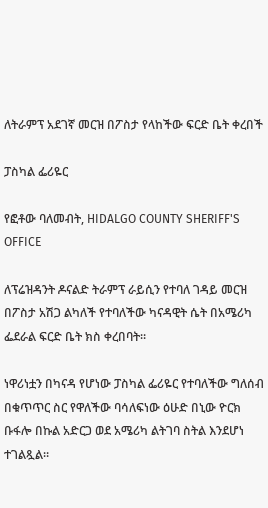ለትራምፕ አደገኛ መርዝ በፖስታ የላከችው ፍርድ ቤት ቀረበች

ፓስካል ፌሪዬር

የፎቶው ባለመብት, HIDALGO COUNTY SHERIFF'S OFFICE

ለፕሬዝዳንት ዶናልድ ትራምፕ ራይሲን የተባለ ገዳይ መርዝ በፖስታ አሽጋ ልካለች የተባለችው ካናዳዊት ሴት በአሜሪካ ፌደራል ፍርድ ቤት ክስ ቀረበባት።

ነዋሪነቷን በካናዳ የሆነው ፓስካል ፌሪዬር የተባለችው ግለሰብ በቁጥጥር ስር የዋለችው ባሳለፍነው ዕሁድ በኒው ዮርክ ቡፋሎ በኩል አድርጋ ወደ አሜሪካ ልትገባ ስትል እንደሆነ ተገልጿል።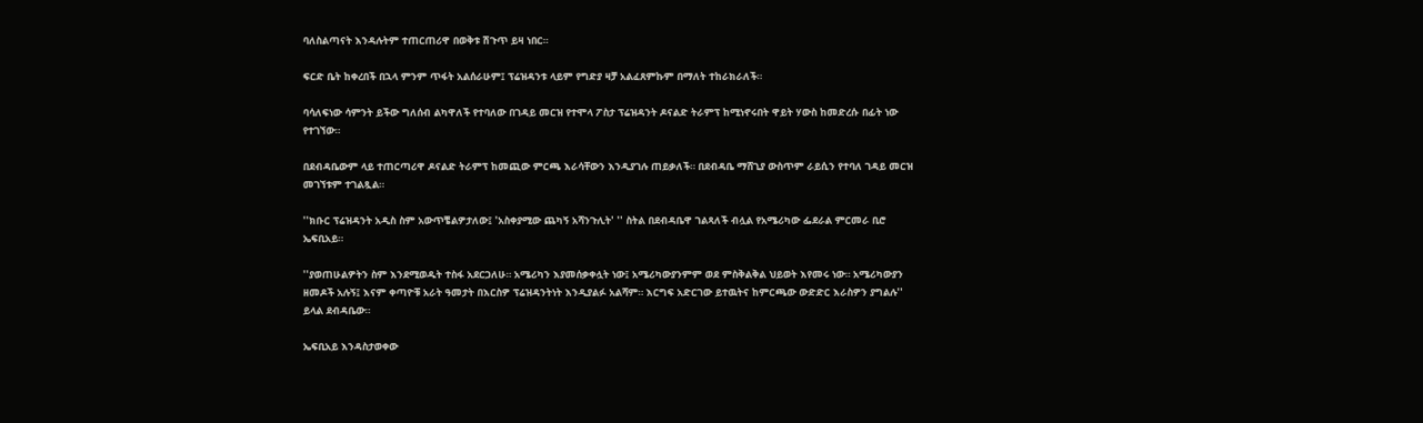ባለስልጣናት እንዳሉትም ተጠርጠሪዋ በወቅቱ ሽጉጥ ይዛ ነበር።

ፍርድ ቤት ከቀረበች በኋላ ምንም ጥፋት አልሰራሁም፤ ፕሬዝዳንቱ ላይም የግድያ ዛቻ አልፈጸምኩም በማለት ተከራክራለች።

ባሳለፍነው ሳምንት ይችው ግለሰብ ልካዋለች የተባለው በገዳይ መርዝ የተሞላ ፖስታ ፕሬዝዳንት ዶናልድ ትራምፕ ከሚነኖሩበት ዋይት ሃውስ ከመድረሱ በፊት ነው የተገኘው።

በደብዳቤውም ላይ ተጠርጣሪዋ ዶናልድ ትራምፕ ከመጪው ምርጫ እራሳቸውን እንዲያገሉ ጠይቃለች። በደብዳቤ ማሸጊያ ውስጥም ራይሲን የተባለ ገዳይ መርዝ መገኘቱም ተገልጿል።

''ክቡር ፕሬዝዳንት አዲስ ስም አውጥቼልዎታለው፤ 'አስቀያሚው ጨካኝ አሻንጉሊት' '' ስትል በደብዳቤዋ ገልጻለች ብሏል የአሜሪካው ፌደራል ምርመራ ቢሮ ኤፍቢአይ።

''ያወጠሁልዎትን ስም እንደሚወዱት ተስፋ አደርጋለሁ። አሜሪካን እያመሰቃቀሏት ነው፤ አሜሪካውያንምም ወደ ምስቅልቅል ህይወት እየመሩ ነው። አሜሪካውያን ዘመዶች አሉኝ፤ እናም ቀጣዮቹ አራት ዓመታት በእርስዎ ፕሬዝዳንትነት እንዲያልፉ አልሻም። እርግፍ አድርገው ይተዉትና ከምርጫው ውድድር እራስዎን ያግልሉ'' ይላል ደብዳቤው።

ኤፍቢአይ እንዳስታወቀው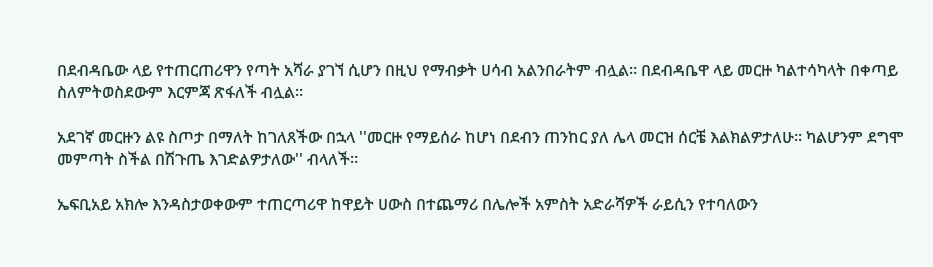በደብዳቤው ላይ የተጠርጠሪዋን የጣት አሻራ ያገኘ ሲሆን በዚህ የማብቃት ሀሳብ አልንበራትም ብሏል። በደብዳቤዋ ላይ መርዙ ካልተሳካላት በቀጣይ ስለምትወስደውም እርምጃ ጽፋለች ብሏል።

አደገኛ መርዙን ልዩ ስጦታ በማለት ከገለጸችው በኋላ ''መርዙ የማይሰራ ከሆነ በደብን ጠንከር ያለ ሌላ መርዝ ሰርቼ እልክልዎታለሁ። ካልሆንም ደግሞ መምጣት ስችል በሽጉጤ እገድልዎታለው'' ብላለች።

ኤፍቢአይ አክሎ እንዳስታወቀውም ተጠርጣሪዋ ከዋይት ሀውስ በተጨማሪ በሌሎች አምስት አድራሻዎች ራይሲን የተባለውን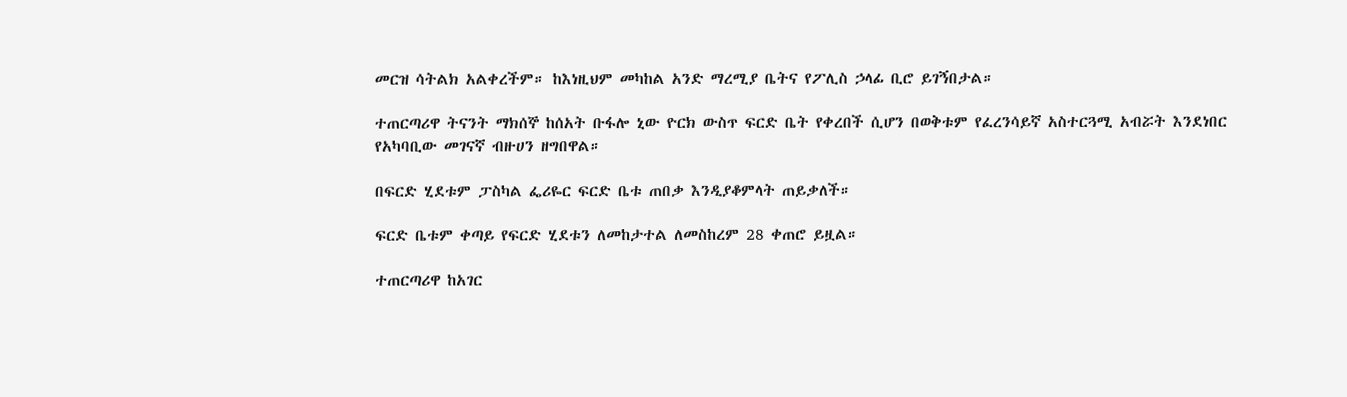መርዝ ሳትልክ አልቀረችም። ከእነዚህም መካከል አንድ ማረሚያ ቤትና የፖሊስ ኃላፊ ቢሮ ይገኝበታል።

ተጠርጣሪዋ ትናንት ማክሰኞ ከሰአት ቡፋሎ ኒው ዮርክ ውስጥ ፍርድ ቤት የቀረበች ሲሆን በወቅቱም የፈረንሳይኛ አስተርጓሚ አብሯት እንደነበር የአካባቢው መገናኛ ብዙሀን ዘግበዋል።

በፍርድ ሂደቱም ፓስካል ፌሪዬር ፍርድ ቤቱ ጠበቃ እንዲያቆምላት ጠይቃለች።

ፍርድ ቤቱም ቀጣይ የፍርድ ሂደቱን ለመከታተል ለመስከረም 28 ቀጠሮ ይዟል።

ተጠርጣሪዋ ከአገር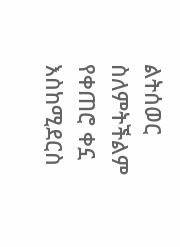ልትሰወር ስለምትችልም የቀጠሮ ቀኗ እስከሚደርስ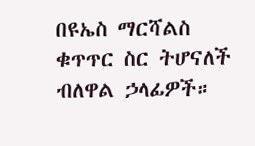በዩኤስ ማርሻልስ ቁጥጥር ስር ትሆናለች ብለዋል ኃላፊዎች።